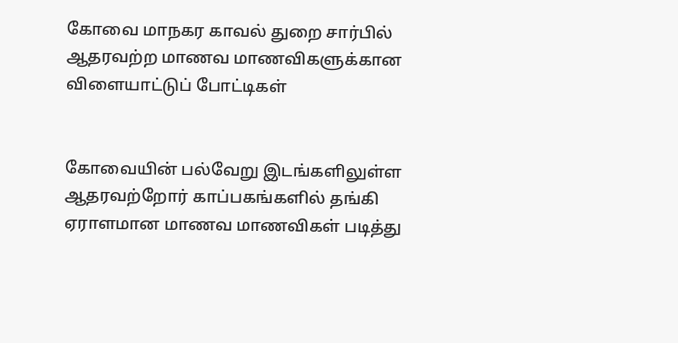கோவை மாநகர காவல் துறை சார்பில் ஆதரவற்ற மாணவ மாணவிகளுக்கான விளையாட்டுப் போட்டிகள்


கோவையின் பல்வேறு இடங்களிலுள்ள ஆதரவற்றோர் காப்பகங்களில் தங்கி ஏராளமான மாணவ மாணவிகள் படித்து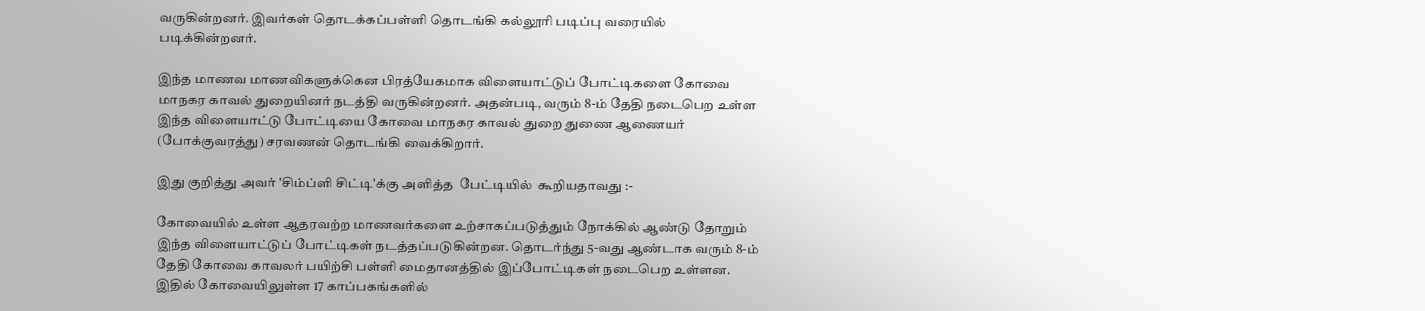வருகின்றனர். இவர்கள் தொடக்கப்பள்ளி தொடங்கி கல்லூரி படிப்பு வரையில் படிக்கின்றனர்.

இந்த மாணவ மாணவிகளுக்கென பிரத்யேகமாக விளையாட்டுப் போட்டிகளை கோவை மாநகர காவல் துறையினர் நடத்தி வருகின்றனர். அதன்படி, வரும் 8-ம் தேதி நடைபெற உள்ள இந்த விளையாட்டு போட்டியை கோவை மாநகர காவல் துறை துணை ஆணையர் (போக்குவரத்து) சரவணன் தொடங்கி வைக்கிறார்.

இது குறித்து அவர் 'சிம்ப்ளி சிட்டி'க்கு அளித்த  பேட்டியில்  கூறியதாவது :-

கோவையில் உள்ள ஆதரவற்ற மாணவர்களை உற்சாகப்படுத்தும் நோக்கில் ஆண்டு தோறும் இந்த விளையாட்டுப் போட்டிகள் நடத்தப்படுகின்றன. தொடர்ந்து 5-வது ஆண்டாக வரும் 8-ம் தேதி கோவை காவலர் பயிற்சி பள்ளி மைதானத்தில் இப்போட்டிகள் நடைபெற உள்ளன. இதில் கோவையிலுள்ள 17 காப்பகங்களில்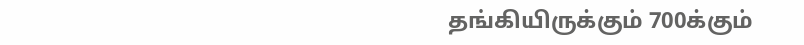தங்கியிருக்கும் 700க்கும்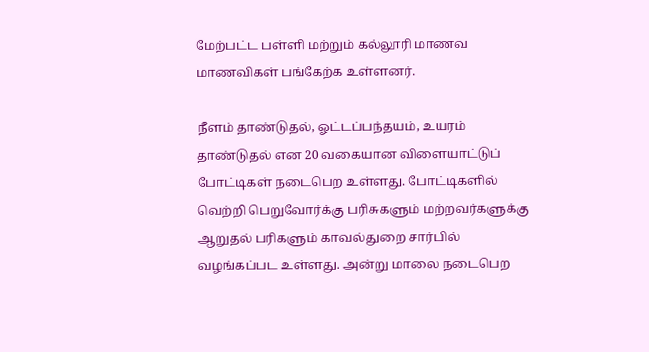மேற்பட்ட பள்ளி மற்றும் கல்லூரி மாணவ மாணவிகள் பங்கேற்க உள்ளனர்.

நீளம் தாண்டுதல், ஓட்டப்பந்தயம், உயரம் தாண்டுதல் என 20 வகையான விளையாட்டுப் போட்டிகள் நடைபெற உள்ளது. போட்டிகளில் வெற்றி பெறுவோர்க்கு பரிசுகளும் மற்றவர்களுக்கு ஆறுதல் பரிகளும் காவல்துறை சார்பில் வழங்கப்பட உள்ளது. அன்று மாலை நடைபெற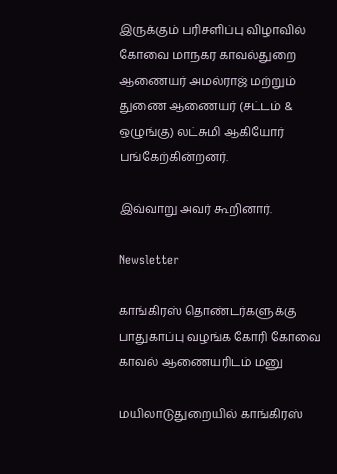இருக்கும் பரிசளிப்பு விழாவில் கோவை மாநகர காவல்துறை ஆணையர் அமல்ராஜ் மற்றும் துணை ஆணையர் (சட்டம் & ஒழுங்கு) லட்சுமி ஆகியோர் பங்கேற்கின்றனர்.

இவ்வாறு அவர் கூறினார்.

Newsletter

காங்கிரஸ் தொண்டர்களுக்கு பாதுகாப்பு வழங்க கோரி கோவை காவல் ஆணையரிடம் மனு

மயிலாடுதுறையில் காங்கிரஸ்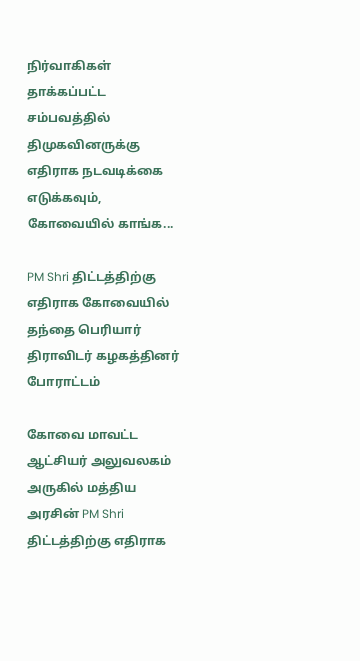நிர்வாகிகள் தாக்கப்பட்ட சம்பவத்தில் திமுகவினருக்கு எதிராக நடவடிக்கை எடுக்கவும், கோவையில் காங்க...

PM Shri திட்டத்திற்கு எதிராக கோவையில் தந்தை பெரியார் திராவிடர் கழகத்தினர் போராட்டம்

கோவை மாவட்ட ஆட்சியர் அலுவலகம் அருகில் மத்திய அரசின் PM Shri திட்டத்திற்கு எதிராக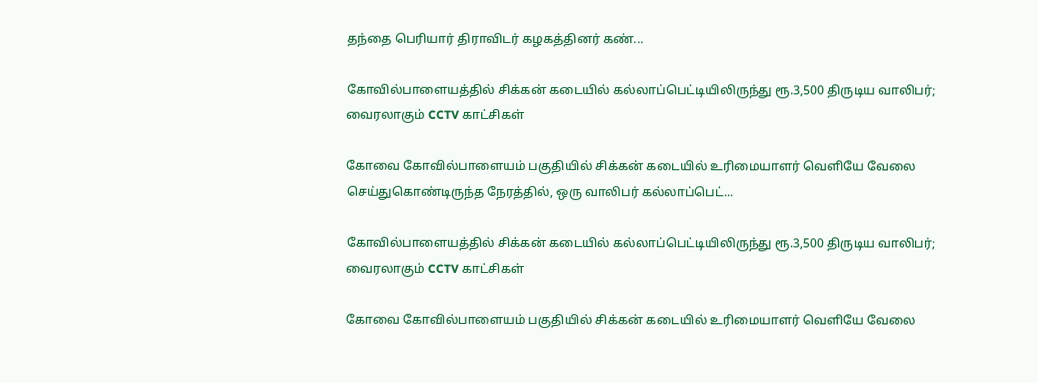தந்தை பெரியார் திராவிடர் கழகத்தினர் கண்...

கோவில்பாளையத்தில் சிக்கன் கடையில் கல்லாப்பெட்டியிலிருந்து ரூ.3,500 திருடிய வாலிபர்; வைரலாகும் CCTV காட்சிகள்

கோவை கோவில்பாளையம் பகுதியில் சிக்கன் கடையில் உரிமையாளர் வெளியே வேலை செய்துகொண்டிருந்த நேரத்தில், ஒரு வாலிபர் கல்லாப்பெட்...

கோவில்பாளையத்தில் சிக்கன் கடையில் கல்லாப்பெட்டியிலிருந்து ரூ.3,500 திருடிய வாலிபர்; வைரலாகும் CCTV காட்சிகள்

கோவை கோவில்பாளையம் பகுதியில் சிக்கன் கடையில் உரிமையாளர் வெளியே வேலை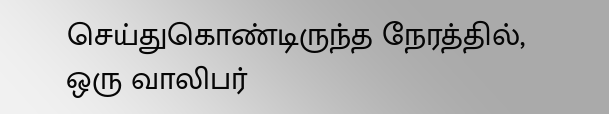செய்துகொண்டிருந்த நேரத்தில், ஒரு வாலிபர்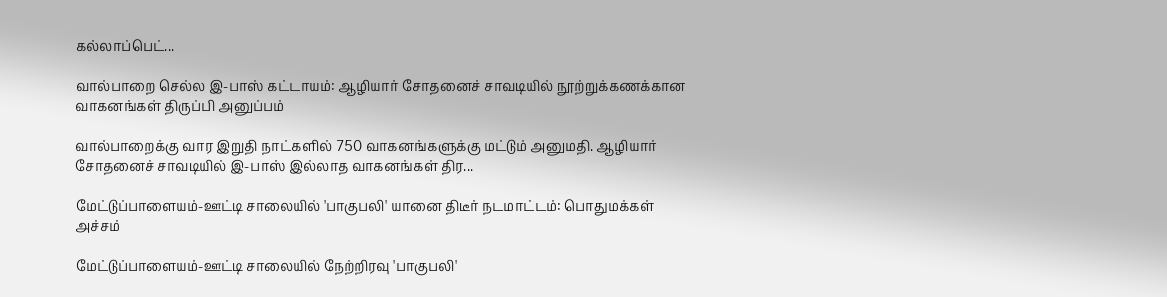கல்லாப்பெட்...

வால்பாறை செல்ல இ-பாஸ் கட்டாயம்: ஆழியார் சோதனைச் சாவடியில் நூற்றுக்கணக்கான வாகனங்கள் திருப்பி அனுப்பம்

வால்பாறைக்கு வார இறுதி நாட்களில் 750 வாகனங்களுக்கு மட்டும் அனுமதி. ஆழியார் சோதனைச் சாவடியில் இ-பாஸ் இல்லாத வாகனங்கள் திர...

மேட்டுப்பாளையம்-ஊட்டி சாலையில் 'பாகுபலி' யானை திடீர் நடமாட்டம்: பொதுமக்கள் அச்சம்

மேட்டுப்பாளையம்-ஊட்டி சாலையில் நேற்றிரவு 'பாகுபலி'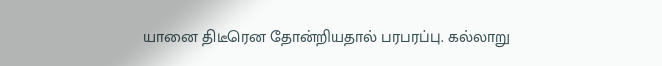யானை திடீரென தோன்றியதால் பரபரப்பு. கல்லாறு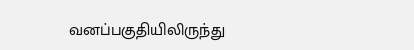வனப்பகுதியிலிருந்து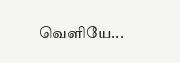வெளியே...